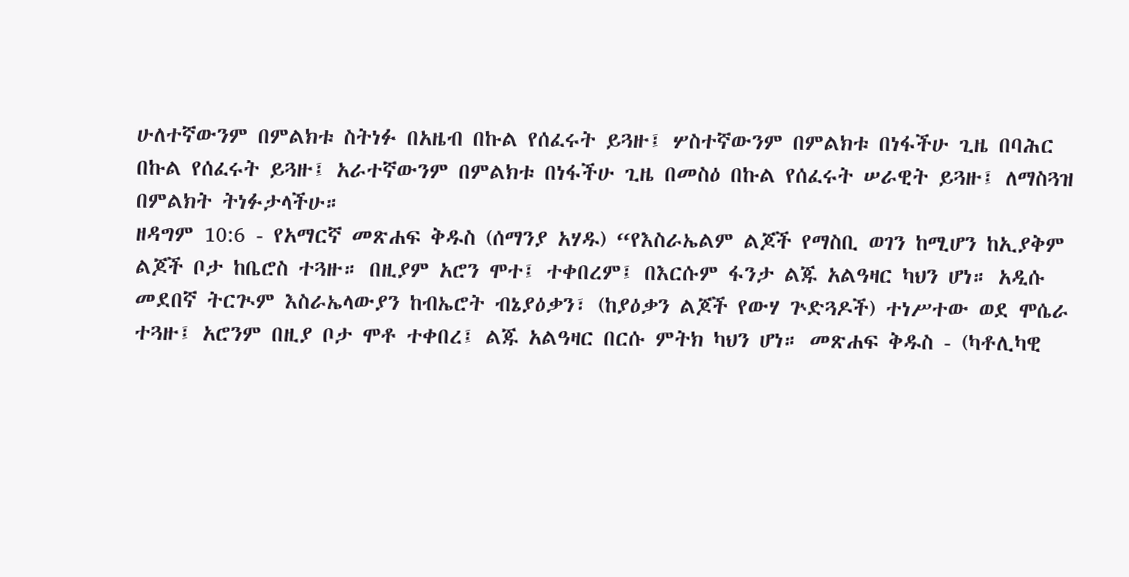ሁለተኛውንም በምልክቱ ስትነፉ በአዜብ በኩል የሰፈሩት ይጓዙ፤ ሦስተኛውንም በምልክቱ በነፋችሁ ጊዜ በባሕር በኩል የሰፈሩት ይጓዙ፤ አራተኛውንም በምልክቱ በነፋችሁ ጊዜ በመስዕ በኩል የሰፈሩት ሠራዊት ይጓዙ፤ ለማስጓዝ በምልክት ትነፉታላችሁ።
ዘዳግም 10:6 - የአማርኛ መጽሐፍ ቅዱስ (ሰማንያ አሃዱ) “የእስራኤልም ልጆች የማስቢ ወገን ከሚሆን ከኢያቅም ልጆች ቦታ ከቤሮስ ተጓዙ። በዚያም አሮን ሞተ፤ ተቀበረም፤ በእርሱም ፋንታ ልጁ አልዓዛር ካህን ሆነ። አዲሱ መደበኛ ትርጒም እስራኤላውያን ከብኤሮት ብኔያዕቃን፣ (ከያዕቃን ልጆች የውሃ ጕድጓዶች) ተነሥተው ወደ ሞሴራ ተጓዙ፤ አሮንም በዚያ ቦታ ሞቶ ተቀበረ፤ ልጁ አልዓዛር በርሱ ምትክ ካህን ሆነ። መጽሐፍ ቅዱስ - (ካቶሊካዊ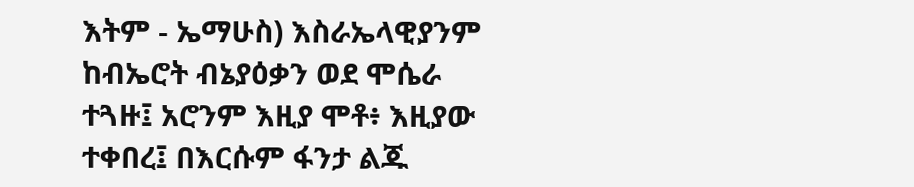እትም - ኤማሁስ) እስራኤላዊያንም ከብኤሮት ብኔያዕቃን ወደ ሞሴራ ተጓዙ፤ አሮንም እዚያ ሞቶ፥ እዚያው ተቀበረ፤ በእርሱም ፋንታ ልጁ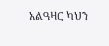አልዓዛር ካህን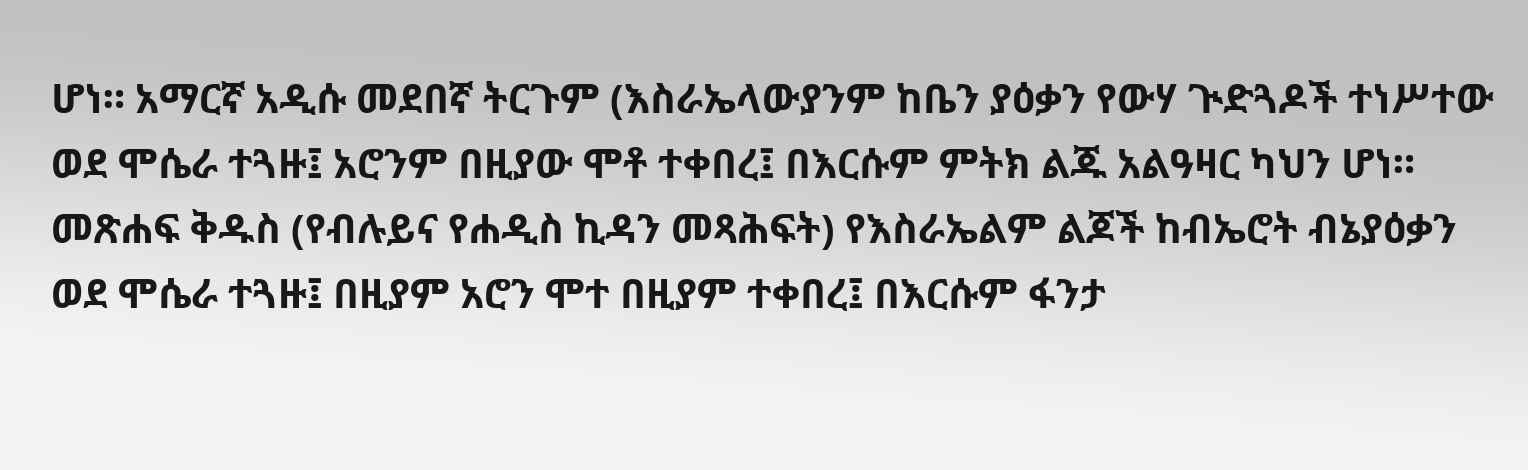ሆነ። አማርኛ አዲሱ መደበኛ ትርጉም (እስራኤላውያንም ከቤን ያዕቃን የውሃ ጒድጓዶች ተነሥተው ወደ ሞሴራ ተጓዙ፤ አሮንም በዚያው ሞቶ ተቀበረ፤ በእርሱም ምትክ ልጁ አልዓዛር ካህን ሆነ። መጽሐፍ ቅዱስ (የብሉይና የሐዲስ ኪዳን መጻሕፍት) የእስራኤልም ልጆች ከብኤሮት ብኔያዕቃን ወደ ሞሴራ ተጓዙ፤ በዚያም አሮን ሞተ በዚያም ተቀበረ፤ በእርሱም ፋንታ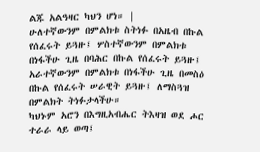ልጁ አልዓዛር ካህን ሆነ። |
ሁለተኛውንም በምልክቱ ስትነፉ በአዜብ በኩል የሰፈሩት ይጓዙ፤ ሦስተኛውንም በምልክቱ በነፋችሁ ጊዜ በባሕር በኩል የሰፈሩት ይጓዙ፤ አራተኛውንም በምልክቱ በነፋችሁ ጊዜ በመስዕ በኩል የሰፈሩት ሠራዊት ይጓዙ፤ ለማስጓዝ በምልክት ትነፉታላችሁ።
ካህኑም አሮን በእግዚአብሔር ትእዛዝ ወደ ሖር ተራራ ላይ ወጣ፤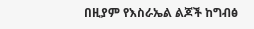በዚያም የእስራኤል ልጆች ከግብፅ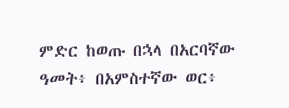ምድር ከወጡ በኋላ በአርባኛው ዓመት፥ በአምስተኛው ወር፥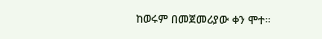ከወሩም በመጀመሪያው ቀን ሞተ።